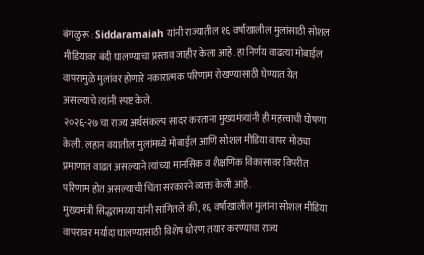बंगळुरू : Siddaramaiah यांनी राज्यातील १६ वर्षांखालील मुलांसाठी सोशल मीडियावर बंदी घालण्याचा प्रस्ताव जाहीर केला आहे. हा निर्णय वाढत्या मोबाईल वापरामुळे मुलांवर होणारे नकारात्मक परिणाम रोखण्यासाठी घेण्यात येत असल्याचे त्यांनी स्पष्ट केले.
२०२६-२७ चा राज्य अर्थसंकल्प सादर करताना मुख्यमंत्र्यांनी ही महत्त्वाची घोषणा केली. लहान वयातील मुलांमध्ये मोबाईल आणि सोशल मीडिया वापर मोठ्या प्रमाणात वाढत असल्याने त्यांच्या मानसिक व शैक्षणिक विकासावर विपरीत परिणाम होत असल्याची चिंता सरकारने व्यक्त केली आहे.
मुख्यमंत्री सिद्धरामय्या यांनी सांगितले की, १६ वर्षांखालील मुलांना सोशल मीडिया वापरावर मर्यादा घालण्यासाठी विशेष धोरण तयार करण्याचा राज्य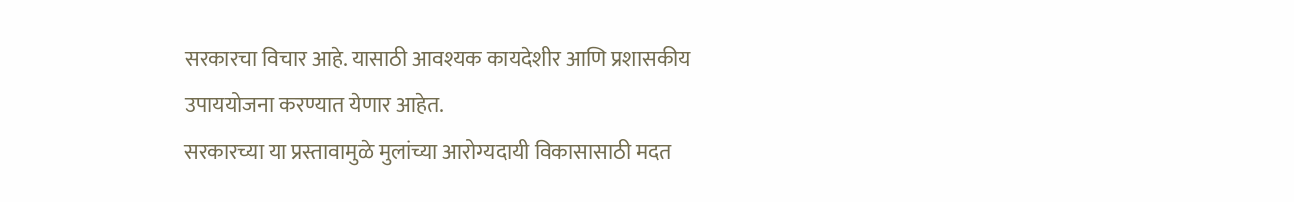सरकारचा विचार आहे. यासाठी आवश्यक कायदेशीर आणि प्रशासकीय उपाययोजना करण्यात येणार आहेत.
सरकारच्या या प्रस्तावामुळे मुलांच्या आरोग्यदायी विकासासाठी मदत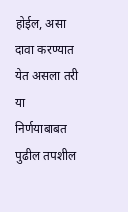होईल, असा दावा करण्यात येत असला तरी या निर्णयाबाबत पुढील तपशील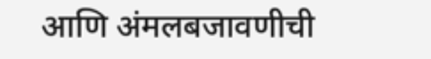आणि अंमलबजावणीची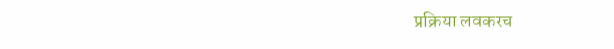प्रक्रिया लवकरच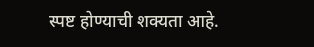स्पष्ट होण्याची शक्यता आहे.